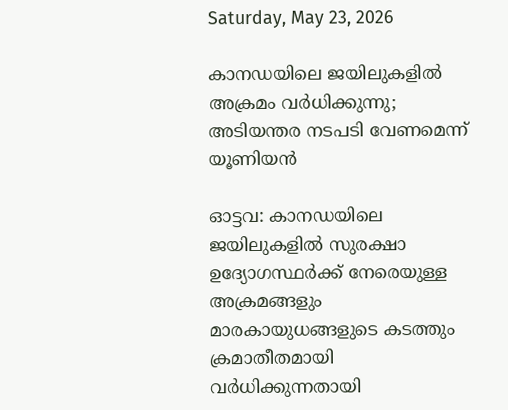Saturday, May 23, 2026

കാനഡയിലെ ജയിലുകളില്‍ അക്രമം വര്‍ധിക്കുന്നു; അടിയന്തര നടപടി വേണമെന്ന് യൂണിയന്‍

ഓട്ടവ: കാനഡയിലെ ജയിലുകളില്‍ സുരക്ഷാ ഉദ്യോഗസ്ഥര്‍ക്ക് നേരെയുള്ള അക്രമങ്ങളും മാരകായുധങ്ങളുടെ കടത്തും ക്രമാതീതമായി വര്‍ധിക്കുന്നതായി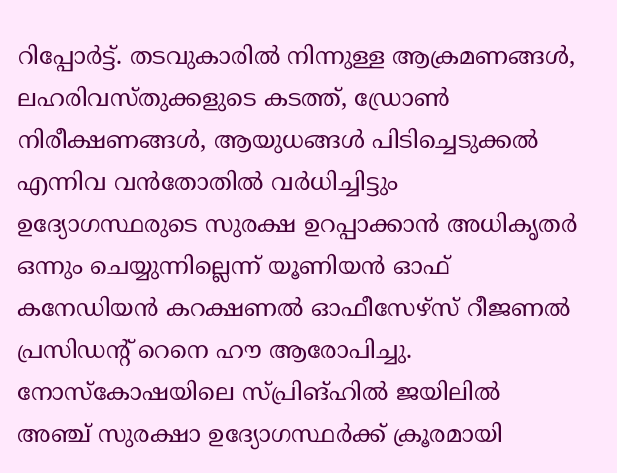റിപ്പോര്‍ട്ട്. തടവുകാരില്‍ നിന്നുള്ള ആക്രമണങ്ങള്‍, ലഹരിവസ്തുക്കളുടെ കടത്ത്, ഡ്രോണ്‍ നിരീക്ഷണങ്ങള്‍, ആയുധങ്ങള്‍ പിടിച്ചെടുക്കല്‍ എന്നിവ വന്‍തോതില്‍ വര്‍ധിച്ചിട്ടും ഉദ്യോഗസ്ഥരുടെ സുരക്ഷ ഉറപ്പാക്കാന്‍ അധികൃതര്‍ ഒന്നും ചെയ്യുന്നില്ലെന്ന് യൂണിയന്‍ ഓഫ് കനേഡിയന്‍ കറക്ഷണല്‍ ഓഫീസേഴ്‌സ് റീജണല്‍ പ്രസിഡന്റ് റെനെ ഹൗ ആരോപിച്ചു. നോസ്‌കോഷയിലെ സ്പ്രിങ്ഹില്‍ ജയിലില്‍ അഞ്ച് സുരക്ഷാ ഉദ്യോഗസ്ഥര്‍ക്ക് ക്രൂരമായി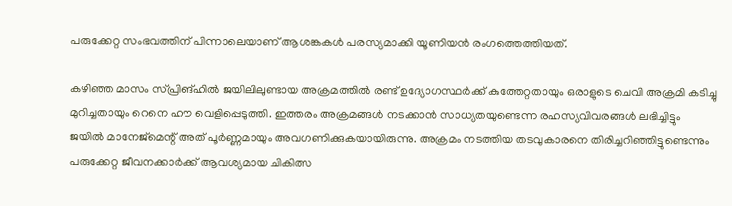പരുക്കേറ്റ സംഭവത്തിന് പിന്നാലെയാണ് ആശങ്കകള്‍ പരസ്യമാക്കി യൂണിയന്‍ രംഗത്തെത്തിയത്.

കഴിഞ്ഞ മാസം സ്പ്രിങ്ഹില്‍ ജയിലിലുണ്ടായ അക്രമത്തില്‍ രണ്ട് ഉദ്യോഗസ്ഥര്‍ക്ക് കുത്തേറ്റതായും ഒരാളുടെ ചെവി അക്രമി കടിച്ചു മുറിച്ചതായും റെനെ ഹൗ വെളിപ്പെടുത്തി. ഇത്തരം അക്രമങ്ങള്‍ നടക്കാന്‍ സാധ്യതയുണ്ടെന്ന രഹസ്യവിവരങ്ങള്‍ ലഭിച്ചിട്ടും ജയില്‍ മാനേജ്‌മെന്റ് അത് പൂര്‍ണ്ണമായും അവഗണിക്കുകയായിരുന്നു. അക്രമം നടത്തിയ തടവുകാരനെ തിരിച്ചറിഞ്ഞിട്ടുണ്ടെന്നും പരുക്കേറ്റ ജീവനക്കാര്‍ക്ക് ആവശ്യമായ ചികിത്സ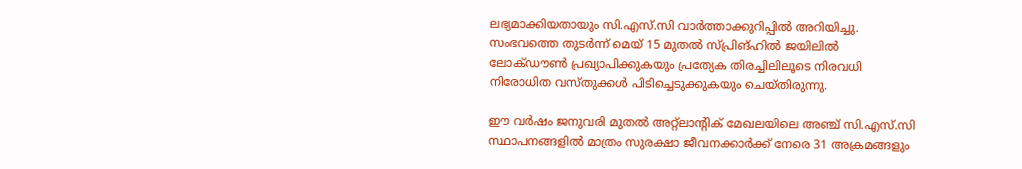ലഭ്യമാക്കിയതായും സി.എസ്.സി വാര്‍ത്താക്കുറിപ്പില്‍ അറിയിച്ചു. സംഭവത്തെ തുടര്‍ന്ന് മെയ് 15 മുതല്‍ സ്പ്രിങ്ഹില്‍ ജയിലില്‍ ലോക്ഡൗണ്‍ പ്രഖ്യാപിക്കുകയും പ്രത്യേക തിരച്ചിലിലൂടെ നിരവധി നിരോധിത വസ്തുക്കള്‍ പിടിച്ചെടുക്കുകയും ചെയ്തിരുന്നു.

ഈ വര്‍ഷം ജനുവരി മുതല്‍ അറ്റ്‌ലാന്റിക് മേഖലയിലെ അഞ്ച് സി.എസ്.സി സ്ഥാപനങ്ങളില്‍ മാത്രം സുരക്ഷാ ജീവനക്കാര്‍ക്ക് നേരെ 31 അക്രമങ്ങളും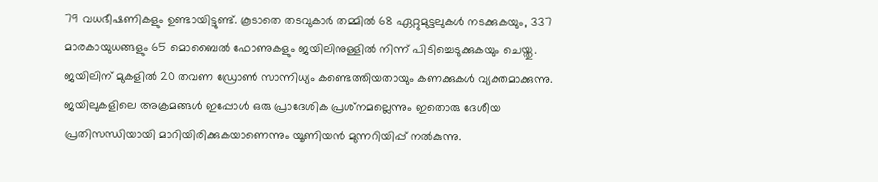79 വധഭീഷണികളും ഉണ്ടായിട്ടുണ്ട്. കൂടാതെ തടവുകാര്‍ തമ്മില്‍ 68 ഏറ്റുമുട്ടലുകള്‍ നടക്കുകയും, 337 മാരകായുധങ്ങളും 65 മൊബൈല്‍ ഫോണുകളും ജയിലിനുള്ളില്‍ നിന്ന് പിടിച്ചെടുക്കുകയും ചെയ്തു. ജയിലിന് മുകളില്‍ 20 തവണ ഡ്രോണ്‍ സാന്നിധ്യം കണ്ടെത്തിയതായും കണക്കുകള്‍ വ്യക്തമാക്കുന്നു. ജയിലുകളിലെ അക്രമങ്ങള്‍ ഇപ്പോള്‍ ഒരു പ്രാദേശിക പ്രശ്‌നമല്ലെന്നും ഇതൊരു ദേശീയ പ്രതിസന്ധിയായി മാറിയിരിക്കുകയാണെന്നും യൂണിയന്‍ മുന്നറിയിപ്പ് നല്‍കുന്നു.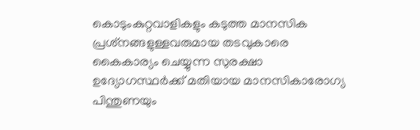കൊടുംകുറ്റവാളികളും കടുത്ത മാനസിക പ്രശ്‌നങ്ങളുള്ളവരുമായ തടവുകാരെ കൈകാര്യം ചെയ്യുന്ന സുരക്ഷാ ഉദ്യോഗസ്ഥര്‍ക്ക് മതിയായ മാനസികാരോഗ്യ പിന്തുണയും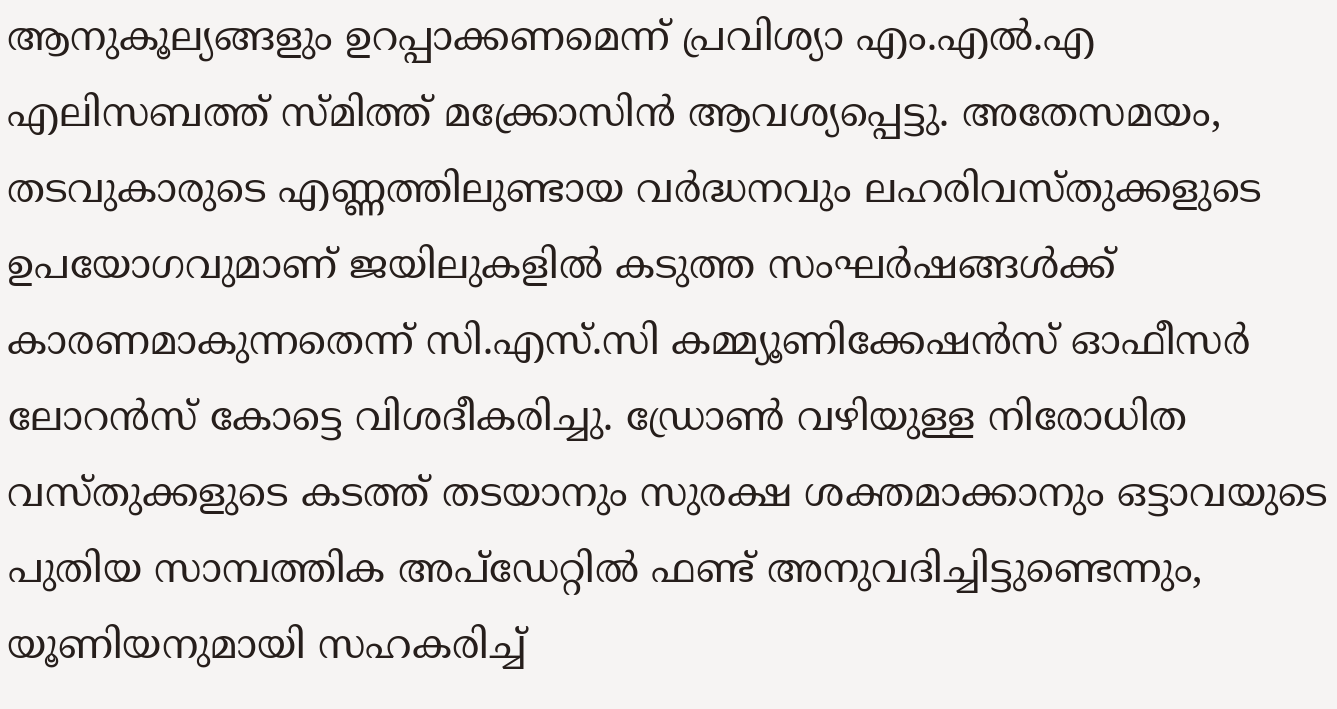ആനുകൂല്യങ്ങളും ഉറപ്പാക്കണമെന്ന് പ്രവിശ്യാ എം.എല്‍.എ എലിസബത്ത് സ്മിത്ത് മക്ക്രോസിന്‍ ആവശ്യപ്പെട്ടു. അതേസമയം, തടവുകാരുടെ എണ്ണത്തിലുണ്ടായ വര്‍ദ്ധനവും ലഹരിവസ്തുക്കളുടെ ഉപയോഗവുമാണ് ജയിലുകളില്‍ കടുത്ത സംഘര്‍ഷങ്ങള്‍ക്ക് കാരണമാകുന്നതെന്ന് സി.എസ്.സി കമ്മ്യൂണിക്കേഷന്‍സ് ഓഫീസര്‍ ലോറന്‍സ് കോട്ടെ വിശദീകരിച്ചു. ഡ്രോണ്‍ വഴിയുള്ള നിരോധിത വസ്തുക്കളുടെ കടത്ത് തടയാനും സുരക്ഷ ശക്തമാക്കാനും ഒട്ടാവയുടെ പുതിയ സാമ്പത്തിക അപ്‌ഡേറ്റില്‍ ഫണ്ട് അനുവദിച്ചിട്ടുണ്ടെന്നും, യൂണിയനുമായി സഹകരിച്ച്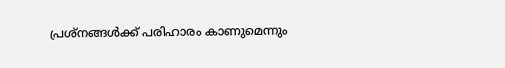പ്രശ്‌നങ്ങള്‍ക്ക് പരിഹാരം കാണുമെന്നും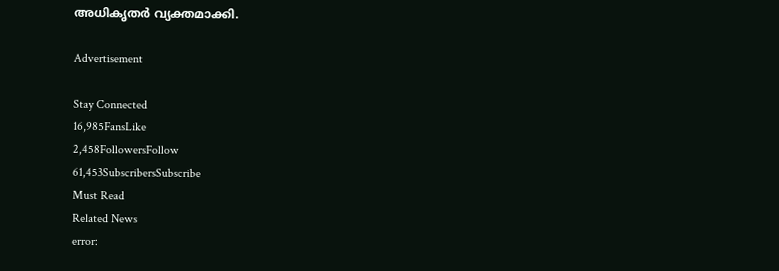അധികൃതര്‍ വ്യക്തമാക്കി.

Advertisement

Stay Connected
16,985FansLike
2,458FollowersFollow
61,453SubscribersSubscribe
Must Read
Related News
error: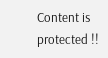Content is protected !!